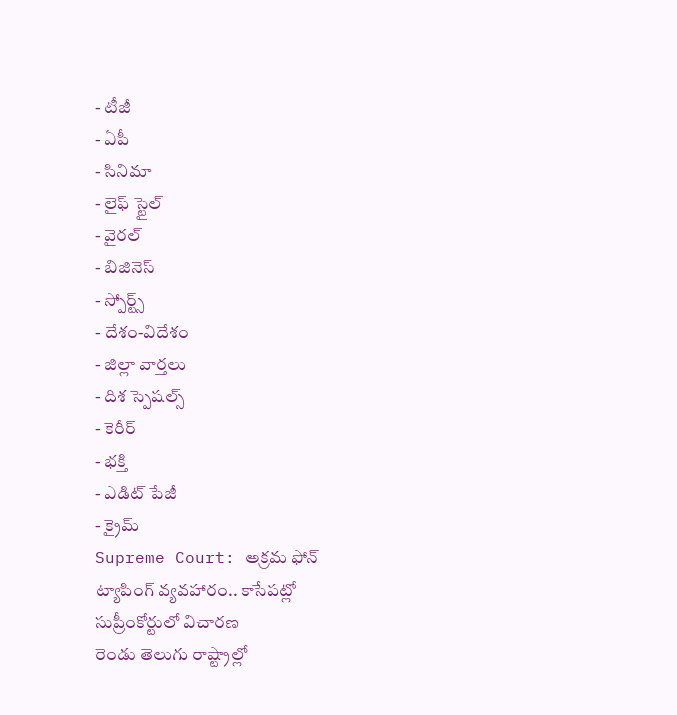- టీజీ
- ఏపీ
- సినిమా
- లైఫ్ స్టైల్
- వైరల్
- బిజినెస్
- స్పోర్ట్స్
- దేశం-విదేశం
- జిల్లా వార్తలు
- దిశ స్పెషల్స్
- కెరీర్
- భక్తి
- ఎడిట్ పేజీ
- క్రైమ్
Supreme Court: అక్రమ ఫోన్ ట్యాపింగ్ వ్యవహారం.. కాసేపట్లో సుప్రీంకోర్టులో విచారణ
రెండు తెలుగు రాష్ట్రాల్లో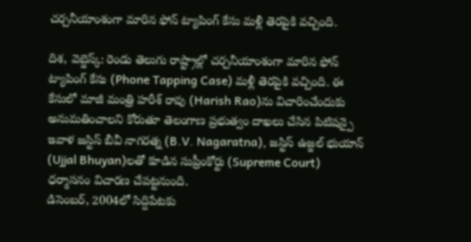చర్చనీయాంశంగా మారిన ఫోన్ ట్యాపింగ్ కేసు మళ్లీ తెరపైకి వచ్చింది.

దిశ, వెబ్డెస్క్: రెండు తెలుగు రాష్ట్రాల్లో చర్చనీయాంశంగా మారిన ఫోన్ ట్యాపింగ్ కేసు (Phone Tapping Case) మళ్లీ తెరపైకి వచ్చింది. ఈ కేసులో మాజీ మంత్రి హరీశ్ రావు (Harish Rao)ను విచారించేందుకు అనుమతించాలని కోరుతూ తెలంగాణ ప్రభుత్వం దాఖలు చేసిన పిటిషన్పై ఇవాళ జస్టిస్ బీవీ నాగరత్న (B.V. Nagaratna), జస్టిస్ ఉజ్జల్ భుయాన్ (Ujjal Bhuyan)లతో కూడిన సుప్రీంకోర్టు (Supreme Court) ధర్మాసనం విచారణ చేపట్టనుంది.
డిసెంబర్, 2004లో సిద్దిపేటకు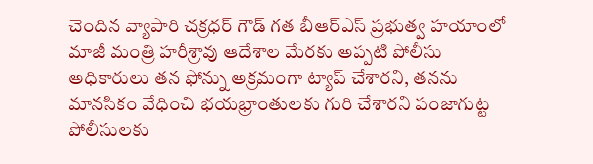చెందిన వ్యాపారి చక్రధర్ గౌడ్ గత బీఆర్ఎస్ ప్రభుత్వ హయాంలో మాజీ మంత్రి హరీశ్రావు ఆదేశాల మేరకు అప్పటి పోలీసు అధికారులు తన ఫోన్ను అక్రమంగా ట్యాప్ చేశారని, తనను మానసికం వేధించి భయభ్రాంతులకు గురి చేశారని పంజాగుట్ట పోలీసులకు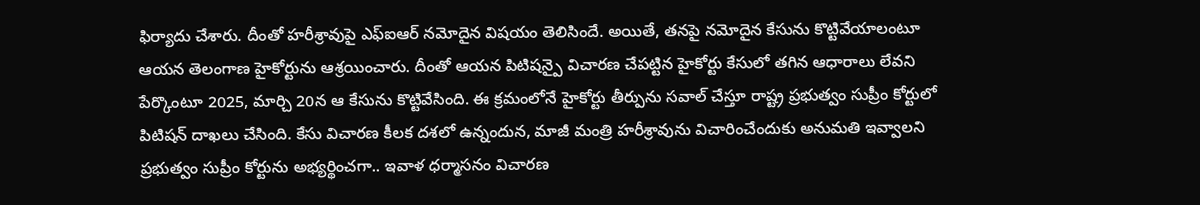ఫిర్యాదు చేశారు. దీంతో హరీశ్రావుపై ఎఫ్ఐఆర్ నమోదైన విషయం తెలిసిందే. అయితే, తనపై నమోదైన కేసును కొట్టివేయాలంటూ ఆయన తెలంగాణ హైకోర్టును ఆశ్రయించారు. దీంతో ఆయన పిటిషన్పై విచారణ చేపట్టిన హైకోర్టు కేసులో తగిన ఆధారాలు లేవని పేర్కొంటూ 2025, మార్చి 20న ఆ కేసును కొట్టివేసింది. ఈ క్రమంలోనే హైకోర్టు తీర్పును సవాల్ చేస్తూ రాష్ట్ర ప్రభుత్వం సుప్రీం కోర్టులో పిటిషన్ దాఖలు చేసింది. కేసు విచారణ కీలక దశలో ఉన్నందున, మాజీ మంత్రి హరీశ్రావును విచారించేందుకు అనుమతి ఇవ్వాలని ప్రభుత్వం సుప్రీం కోర్టును అభ్యర్థించగా.. ఇవాళ ధర్మాసనం విచారణ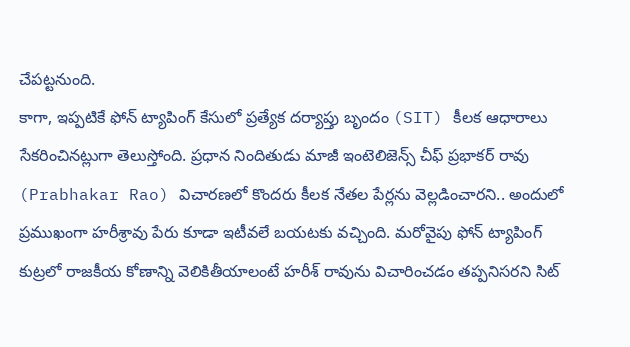చేపట్టనుంది.
కాగా, ఇప్పటికే ఫోన్ ట్యాపింగ్ కేసులో ప్రత్యేక దర్యాప్తు బృందం (SIT) కీలక ఆధారాలు సేకరించినట్లుగా తెలుస్తోంది. ప్రధాన నిందితుడు మాజీ ఇంటెలిజెన్స్ చీఫ్ ప్రభాకర్ రావు (Prabhakar Rao) విచారణలో కొందరు కీలక నేతల పేర్లను వెల్లడించారని.. అందులో ప్రముఖంగా హరీశ్రావు పేరు కూడా ఇటీవలే బయటకు వచ్చింది. మరోవైపు ఫోన్ ట్యాపింగ్ కుట్రలో రాజకీయ కోణాన్ని వెలికితీయాలంటే హరీశ్ రావును విచారించడం తప్పనిసరని సిట్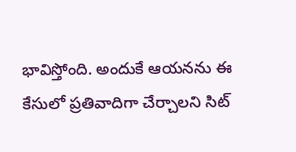భావిస్తోంది. అందుకే ఆయనను ఈ కేసులో ప్రతివాదిగా చేర్చాలని సిట్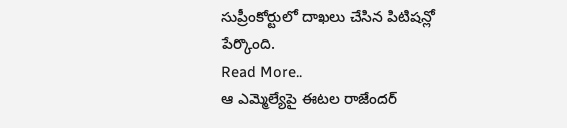సుప్రీంకోర్టులో దాఖలు చేసిన పిటిషన్లో పేర్కొంది.
Read More..
ఆ ఎమ్మెల్యేపై ఈటల రాజేందర్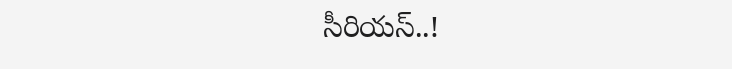సీరియస్..!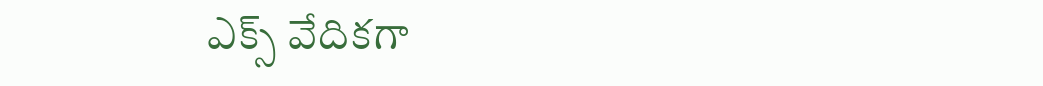ఎక్స్ వేదికగా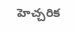హెచ్చరిక